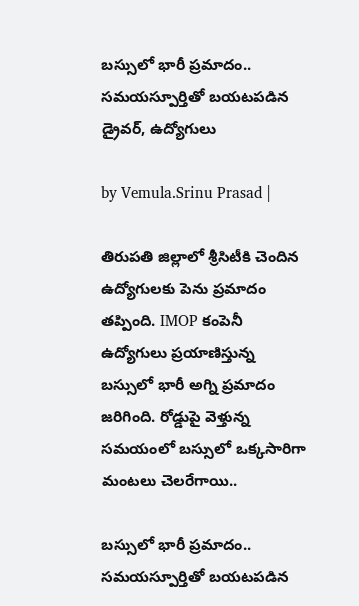బస్సులో భారీ ప్రమాదం.. సమయస్పూర్తితో బయటపడిన డ్రైవర్, ఉద్యోగులు

by Vemula.Srinu Prasad |

తిరుపతి జిల్లాలో శ్రీసిటీకి చెందిన ఉద్యోగులకు పెను ప్రమాదం తప్పింది. IMOP కంపెనీ ఉద్యోగులు ప్రయాణిస్తున్న బస్సులో భారీ అగ్ని ప్రమాదం జరిగింది. రోడ్డుపై వెళ్తున్న సమయంలో బస్సులో ఒక్కసారిగా మంటలు చెలరేగాయి..

బస్సులో భారీ ప్రమాదం..  సమయస్పూర్తితో బయటపడిన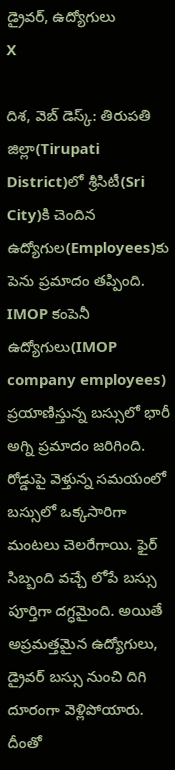డ్రైవర్, ఉద్యోగులు
X

దిశ, వెబ్ డెస్క్: తిరుపతి జిల్లా(Tirupati District)లో శ్రీసిటీ(Sri City)కి చెందిన ఉద్యోగుల(Employees)కు పెను ప్రమాదం తప్పింది. IMOP కంపెనీ ఉద్యోగులు(IMOP company employees) ప్రయాణిస్తున్న బస్సులో భారీ అగ్ని ప్రమాదం జరిగింది. రోడ్డుపై వెళ్తున్న సమయంలో బస్సులో ఒక్కసారిగా మంటలు చెలరేగాయి. ఫైర్ సిబ్బంది వచ్చే లోపే బస్సు పూర్తిగా దగ్ధమైంది. అయితే అప్రమత్తమైన ఉద్యోగులు, డ్రైవర్ బస్సు నుంచి దిగి దూరంగా వెళ్లిపోయారు. దీంతో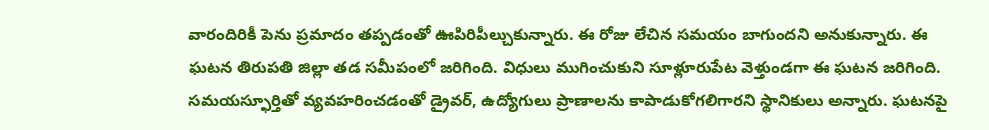వారందిరికీ పెను ప్రమాదం తప్పడంతో ఊపిరిపీల్చుకున్నారు. ఈ రోజు లేచిన సమయం బాగుందని అనుకున్నారు. ఈ ఘటన తిరుపతి జిల్లా తడ సమీపంలో జరిగింది. విధులు ముగించుకుని సూళ్లూరుపేట వెళ్తుండగా ఈ ఘటన జరిగింది. సమయస్ఫూర్తితో వ్యవహరించడంతో డ్రైవర్, ఉద్యోగులు ప్రాణాలను కాపాడుకోగలిగారని స్థానికులు అన్నారు. ఘటనపై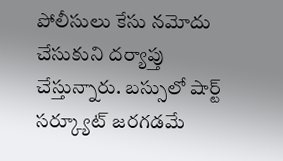పోలీసులు కేసు నమోదు చేసుకుని దర్యాప్తు చేస్తున్నారు. బస్సులో షార్ట్ సర్క్యూట్ జరగడమే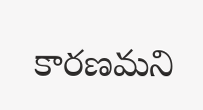కారణమని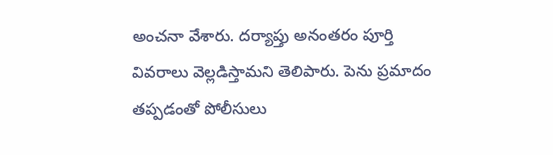అంచనా వేశారు. దర్యాప్తు అనంతరం పూర్తి వివరాలు వెల్లడిస్తామని తెలిపారు. పెను ప్రమాదం తప్పడంతో పోలీసులు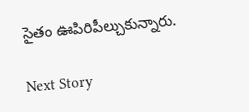సైతం ఊపిరిపీల్చుకున్నారు.

Next Story